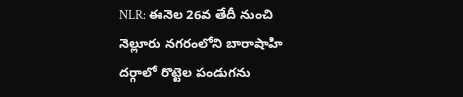NLR: ఈనెల 26వ తేదీ నుంచి నెల్లూరు నగరంలోని బారాషాహి దర్గాలో రొట్టెల పండుగను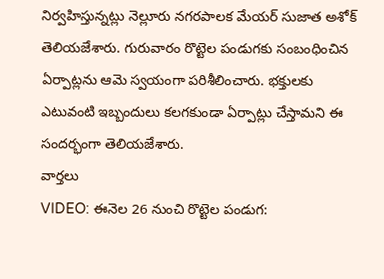నిర్వహిస్తున్నట్లు నెల్లూరు నగరపాలక మేయర్ సుజాత అశోక్ తెలియజేశారు. గురువారం రొట్టెల పండుగకు సంబంధించిన ఏర్పాట్లను ఆమె స్వయంగా పరిశీలించారు. భక్తులకు ఎటువంటి ఇబ్బందులు కలగకుండా ఏర్పాట్లు చేస్తామని ఈ సందర్భంగా తెలియజేశారు.
వార్తలు
VIDEO: ఈనెల 26 నుంచి రొట్టెల పండుగ: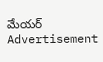మేయర్
Advertisement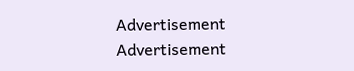Advertisement
Advertisement